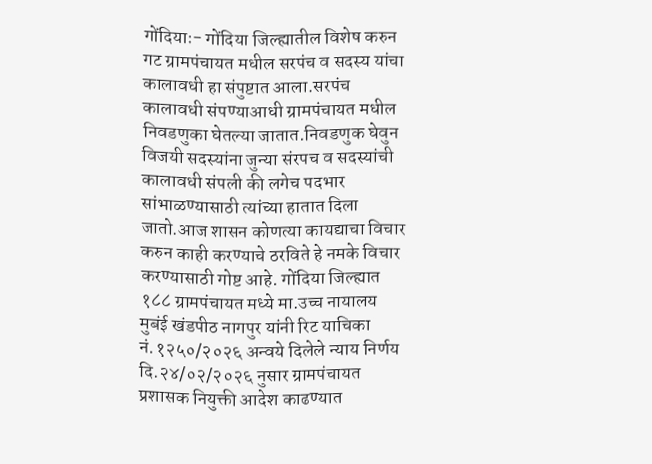गोंदियाः- गोंदिया जिल्ह्यातील विशेष करुन गट ग्रामपंचायत मधील सरपंच व सदस्य यांचा कालावधी हा संपुष्टात आला.सरपंच कालावधी संपण्याआधी ग्रामपंचायत मधील निवडणुका घेतल्या जातात.निवडणुक घेवुन विजयी सदस्यांना जुन्या संरपच व सदस्यांची कालावधी संपली की लगेच पदभार सांभाळण्यासाठी त्यांच्या हातात दिला जातो.आज शासन कोणत्या कायद्याचा विचार करुन काही करण्याचे ठरविते हे नमके विचार करण्यासाठी गोष्ट आहे. गोंदिया जिल्ह्यात १८८ ग्रामपंचायत मध्ये मा.उच्च नायालय मुबंई खंडपीठ नागपुर यांनी रिट याचिका नं.१२५०/२०२६ अन्वये दिलेले न्याय निर्णय दि.२४/०२/२०२६ नुसार ग्रामपंचायत प्रशासक नियुक्ती आदेश काढण्यात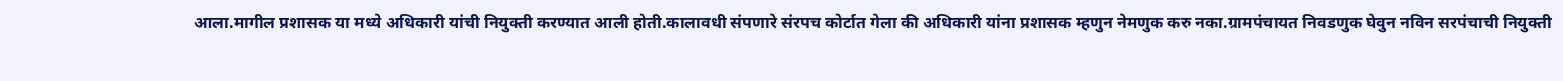आला.मागील प्रशासक या मध्ये अधिकारी यांची नियुक्ती करण्यात आली होती.कालावधी संपणारे संरपच कोर्टात गेला की अधिकारी यांना प्रशासक म्हणुन नेमणुक करु नका.ग्रामपंचायत निवडणुक घेवुन नविन सरपंचाची नियुक्ती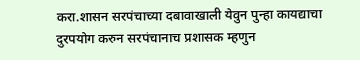करा.शासन सरपंचाच्या दबावाखाली येवुन पुन्हा कायद्याचा दुरपयोग करुन सरपंचानाच प्रशासक म्हणुन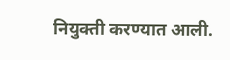नियुक्ती करण्यात आली.